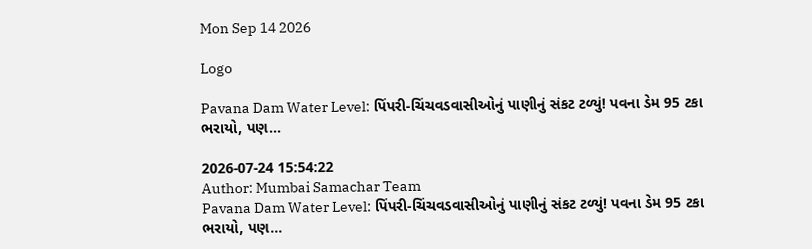Mon Sep 14 2026

Logo

Pavana Dam Water Level: પિંપરી-ચિંચવડવાસીઓનું પાણીનું સંકટ ટળ્યું! પવના ડેમ 95 ટકા ભરાયો, પણ...

2026-07-24 15:54:22
Author: Mumbai Samachar Team
Pavana Dam Water Level: પિંપરી-ચિંચવડવાસીઓનું પાણીનું સંકટ ટળ્યું! પવના ડેમ 95 ટકા ભરાયો, પણ...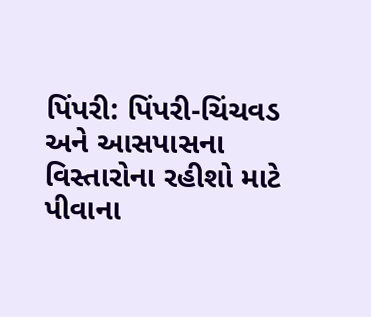પિંપરી: પિંપરી-ચિંચવડ અને આસપાસના વિસ્તારોના રહીશો માટે પીવાના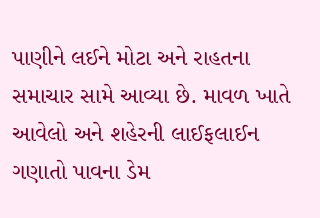પાણીને લઈને મોટા અને રાહતના સમાચાર સામે આવ્યા છે. માવળ ખાતે આવેલો અને શહેરની લાઈફલાઈન ગણાતો પાવના ડેમ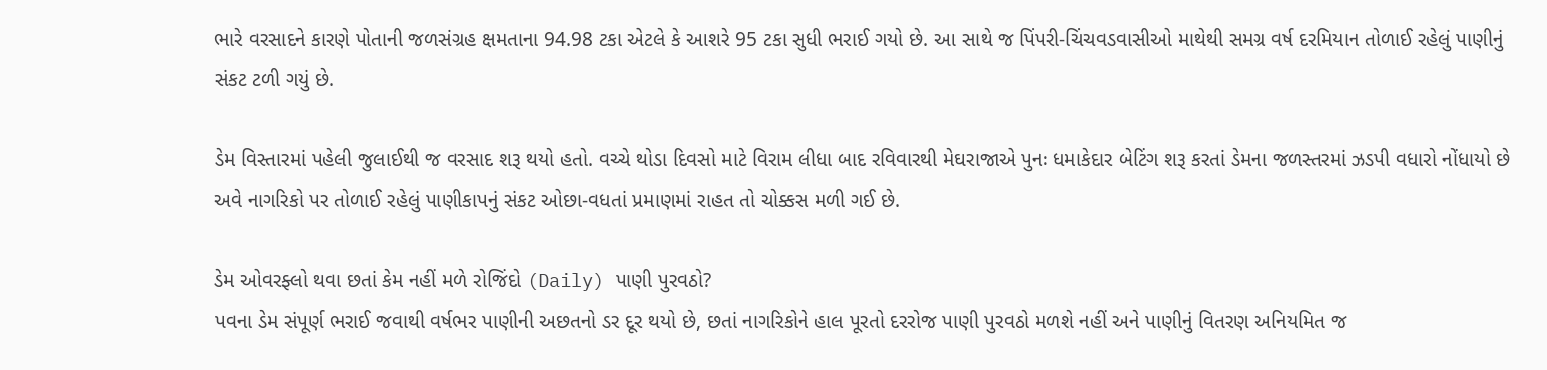ભારે વરસાદને કારણે પોતાની જળસંગ્રહ ક્ષમતાના 94.98 ટકા એટલે કે આશરે 95 ટકા સુધી ભરાઈ ગયો છે. આ સાથે જ પિંપરી-ચિંચવડવાસીઓ માથેથી સમગ્ર વર્ષ દરમિયાન તોળાઈ રહેલું પાણીનું સંકટ ટળી ગયું છે.

ડેમ વિસ્તારમાં પહેલી જુલાઈથી જ વરસાદ શરૂ થયો હતો. વચ્ચે થોડા દિવસો માટે વિરામ લીધા બાદ રવિવારથી મેઘરાજાએ પુનઃ ધમાકેદાર બેટિંગ શરૂ કરતાં ડેમના જળસ્તરમાં ઝડપી વધારો નોંધાયો છે અવે નાગરિકો પર તોળાઈ રહેલું પાણીકાપનું સંકટ ઓછા-વધતાં પ્રમાણમાં રાહત તો ચોક્કસ મળી ગઈ છે.

ડેમ ઓવરફ્લો થવા છતાં કેમ નહીં મળે રોજિંદો (Daily) પાણી પુરવઠો?
પવના ડેમ સંપૂર્ણ ભરાઈ જવાથી વર્ષભર પાણીની અછતનો ડર દૂર થયો છે, છતાં નાગરિકોને હાલ પૂરતો દરરોજ પાણી પુરવઠો મળશે નહીં અને પાણીનું વિતરણ અનિયમિત જ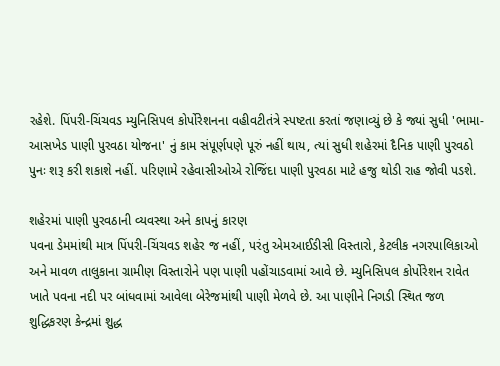રહેશે. પિંપરી-ચિંચવડ મ્યુનિસિપલ કોર્પોરેશનના વહીવટીતંત્રે સ્પષ્ટતા કરતાં જણાવ્યું છે કે જ્યાં સુધી 'ભામા-આસખેડ પાણી પુરવઠા યોજના' નું કામ સંપૂર્ણપણે પૂરું નહીં થાય, ત્યાં સુધી શહેરમાં દૈનિક પાણી પુરવઠો પુનઃ શરૂ કરી શકાશે નહીં. પરિણામે રહેવાસીઓએ રોજિંદા પાણી પુરવઠા માટે હજુ થોડી રાહ જોવી પડશે.

શહેરમાં પાણી પુરવઠાની વ્યવસ્થા અને કાપનું કારણ
પવના ડેમમાંથી માત્ર પિંપરી-ચિંચવડ શહેર જ નહીં, પરંતુ એમઆઈડીસી વિસ્તારો, કેટલીક નગરપાલિકાઓ અને માવળ તાલુકાના ગ્રામીણ વિસ્તારોને પણ પાણી પહોંચાડવામાં આવે છે. મ્યુનિસિપલ કોર્પોરેશન રાવેત ખાતે પવના નદી પર બાંધવામાં આવેલા બેરેજમાંથી પાણી મેળવે છે. આ પાણીને નિગડી સ્થિત જળ શુદ્ધિકરણ કેન્દ્રમાં શુદ્ધ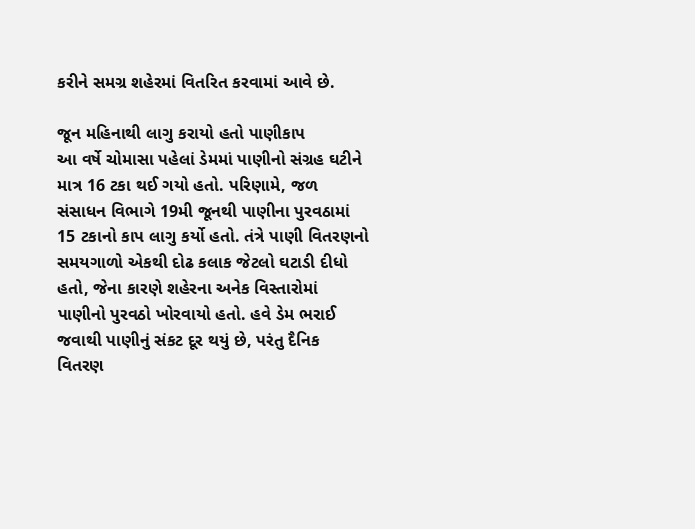કરીને સમગ્ર શહેરમાં વિતરિત કરવામાં આવે છે.

જૂન મહિનાથી લાગુ કરાયો હતો પાણીકાપ
આ વર્ષે ચોમાસા પહેલાં ડેમમાં પાણીનો સંગ્રહ ઘટીને માત્ર 16 ટકા થઈ ગયો હતો. પરિણામે, જળ સંસાધન વિભાગે 19મી જૂનથી પાણીના પુરવઠામાં 15 ટકાનો કાપ લાગુ કર્યો હતો. તંત્રે પાણી વિતરણનો સમયગાળો એકથી દોઢ કલાક જેટલો ઘટાડી દીધો હતો, જેના કારણે શહેરના અનેક વિસ્તારોમાં પાણીનો પુરવઠો ખોરવાયો હતો. હવે ડેમ ભરાઈ જવાથી પાણીનું સંકટ દૂર થયું છે, પરંતુ દૈનિક વિતરણ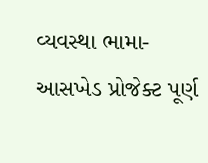વ્યવસ્થા ભામા-આસખેડ પ્રોજેક્ટ પૂર્ણ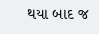થયા બાદ જ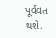પૂર્વવત થશે.